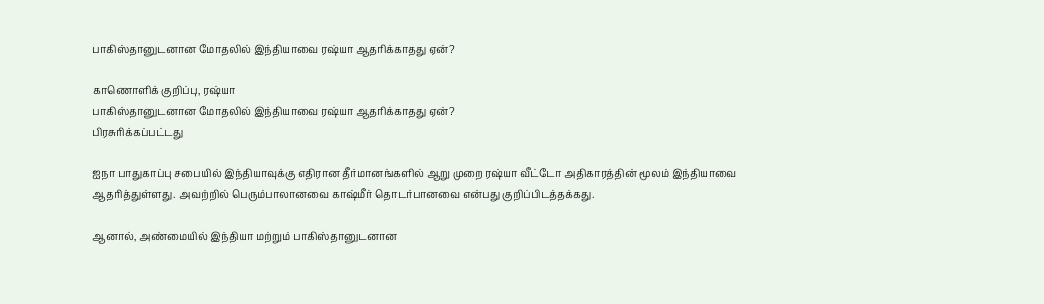பாகிஸ்தானுடனான மோதலில் இந்தியாவை ரஷ்யா ஆதரிக்காதது ஏன்?

காணொளிக் குறிப்பு, ரஷ்யா
பாகிஸ்தானுடனான மோதலில் இந்தியாவை ரஷ்யா ஆதரிக்காதது ஏன்?
பிரசுரிக்கப்பட்டது

ஐநா பாதுகாப்பு சபையில் இந்தியாவுக்கு எதிரான தீர்மானங்களில் ஆறு முறை ரஷ்யா வீட்டோ அதிகாரத்தின் மூலம் இந்தியாவை ஆதரித்துள்ளது. அவற்றில் பெரும்பாலானவை காஷ்மீர் தொடர்பானவை என்பது குறிப்பிடத்தக்கது.

ஆனால், அண்மையில் இந்தியா மற்றும் பாகிஸ்தானுடனான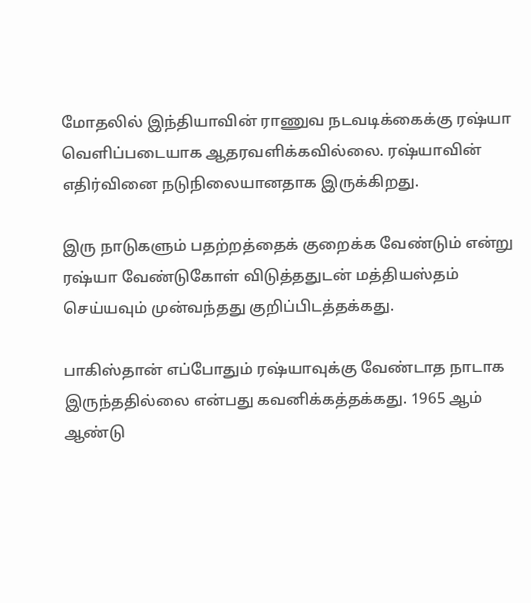மோதலில் இந்தியாவின் ராணுவ நடவடிக்கைக்கு ரஷ்யா வெளிப்படையாக ஆதரவளிக்கவில்லை. ரஷ்யாவின் எதிர்வினை நடுநிலையானதாக இருக்கிறது.

இரு நாடுகளும் பதற்றத்தைக் குறைக்க வேண்டும் என்று ரஷ்யா வேண்டுகோள் விடுத்ததுடன் மத்தியஸ்தம் செய்யவும் முன்வந்தது குறிப்பிடத்தக்கது.

பாகிஸ்தான் எப்போதும் ரஷ்யாவுக்கு வேண்டாத நாடாக இருந்ததில்லை என்பது கவனிக்கத்தக்கது. 1965 ஆம் ஆண்டு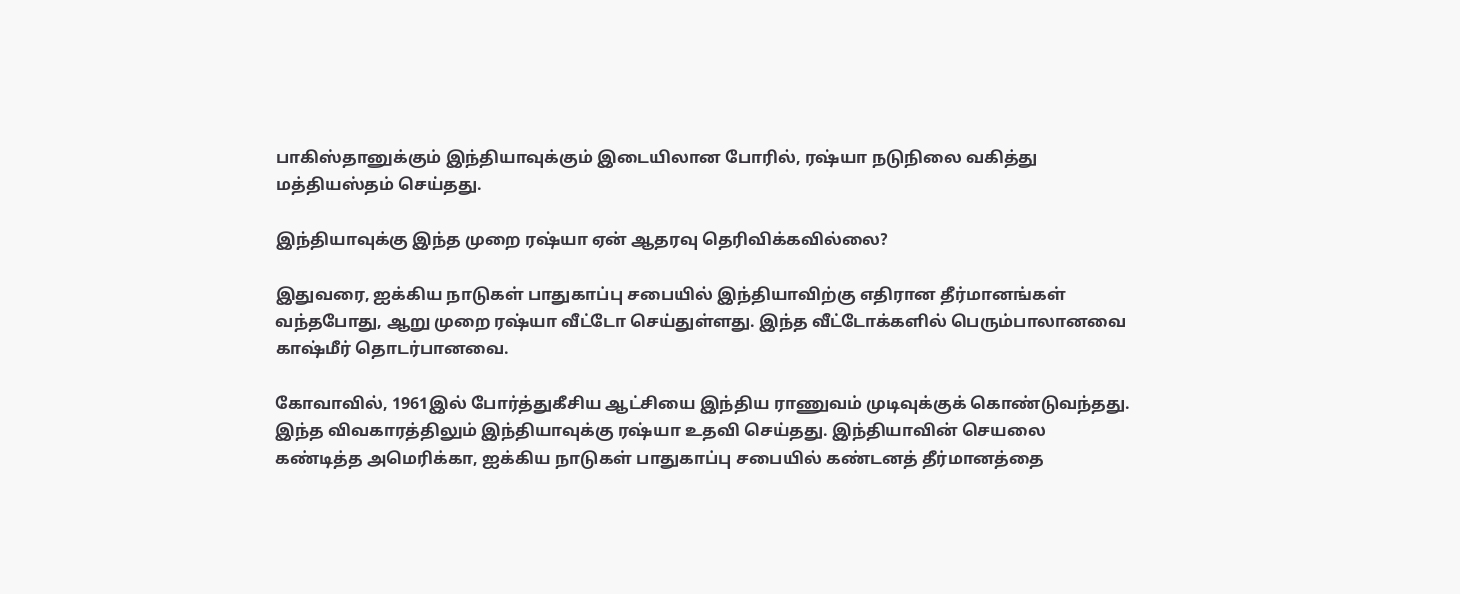பாகிஸ்தானுக்கும் இந்தியாவுக்கும் இடையிலான போரில், ரஷ்யா நடுநிலை வகித்து மத்தியஸ்தம் செய்தது.

இந்தியாவுக்கு இந்த முறை ரஷ்யா ஏன் ஆதரவு தெரிவிக்கவில்லை?

இதுவரை, ஐக்கிய நாடுகள் பாதுகாப்பு சபையில் இந்தியாவிற்கு எதிரான தீர்மானங்கள் வந்தபோது, ஆறு முறை ரஷ்யா வீட்டோ செய்துள்ளது. இந்த வீட்டோக்களில் பெரும்பாலானவை காஷ்மீர் தொடர்பானவை.

கோவாவில், 1961இல் போர்த்துகீசிய ஆட்சியை இந்திய ராணுவம் முடிவுக்குக் கொண்டுவந்தது. இந்த விவகாரத்திலும் இந்தியாவுக்கு ரஷ்யா உதவி செய்தது. இந்தியாவின் செயலை கண்டித்த அமெரிக்கா, ஐக்கிய நாடுகள் பாதுகாப்பு சபையில் கண்டனத் தீர்மானத்தை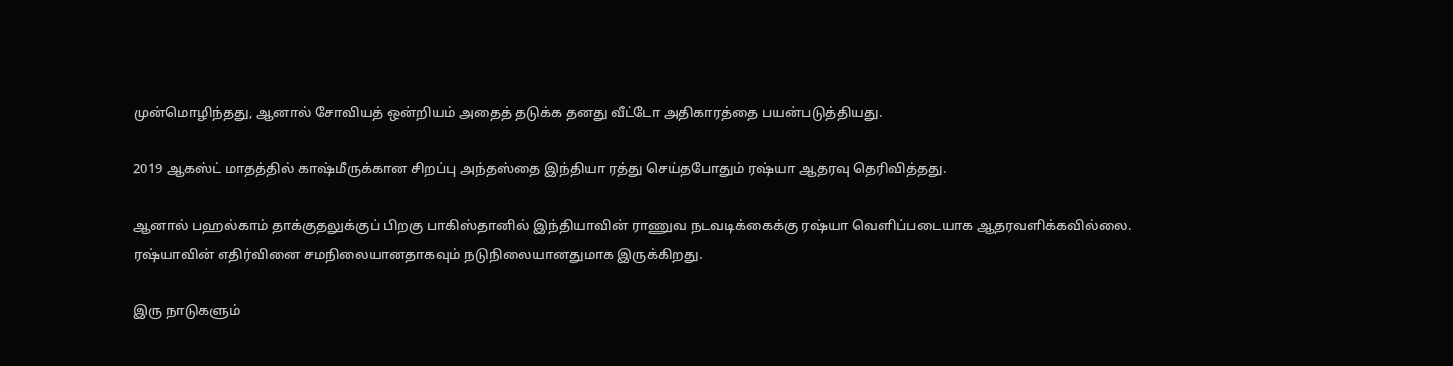முன்மொழிந்தது, ஆனால் சோவியத் ஒன்றியம் அதைத் தடுக்க தனது வீட்டோ அதிகாரத்தை பயன்படுத்தியது.

2019 ஆகஸ்ட் மாதத்தில் காஷ்மீருக்கான சிறப்பு அந்தஸ்தை இந்தியா ரத்து செய்தபோதும் ரஷ்யா ஆதரவு தெரிவித்தது.

ஆனால் பஹல்காம் தாக்குதலுக்குப் பிறகு பாகிஸ்தானில் இந்தியாவின் ராணுவ நடவடிக்கைக்கு ரஷ்யா வெளிப்படையாக ஆதரவளிக்கவில்லை. ரஷ்யாவின் எதிர்வினை சமநிலையானதாகவும் நடுநிலையானதுமாக இருக்கிறது.

இரு நாடுகளும்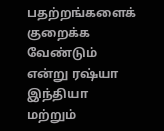பதற்றங்களைக் குறைக்க வேண்டும் என்று ரஷ்யா இந்தியா மற்றும்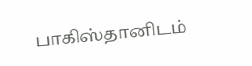பாகிஸ்தானிடம்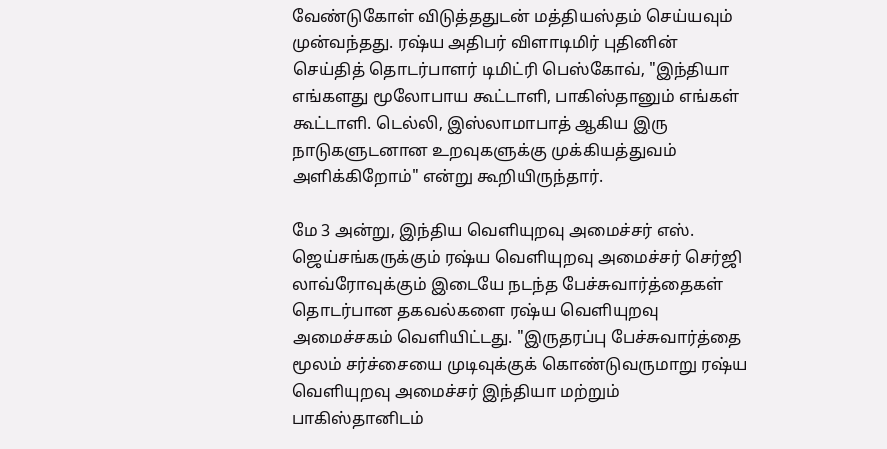வேண்டுகோள் விடுத்ததுடன் மத்தியஸ்தம் செய்யவும் முன்வந்தது. ரஷ்ய அதிபர் விளாடிமிர் புதினின் செய்தித் தொடர்பாளர் டிமிட்ரி பெஸ்கோவ், "இந்தியா எங்களது மூலோபாய கூட்டாளி, பாகிஸ்தானும் எங்கள் கூட்டாளி. டெல்லி, இஸ்லாமாபாத் ஆகிய இரு நாடுகளுடனான உறவுகளுக்கு முக்கியத்துவம் அளிக்கிறோம்" என்று கூறியிருந்தார்.

மே 3 அன்று, இந்திய வெளியுறவு அமைச்சர் எஸ். ஜெய்சங்கருக்கும் ரஷ்ய வெளியுறவு அமைச்சர் செர்ஜி லாவ்ரோவுக்கும் இடையே நடந்த பேச்சுவார்த்தைகள் தொடர்பான தகவல்களை ரஷ்ய வெளியுறவு அமைச்சகம் வெளியிட்டது. "இருதரப்பு பேச்சுவார்த்தை மூலம் சர்ச்சையை முடிவுக்குக் கொண்டுவருமாறு ரஷ்ய வெளியுறவு அமைச்சர் இந்தியா மற்றும் பாகிஸ்தானிடம்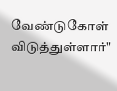வேண்டுகோள் விடுத்துள்ளார்"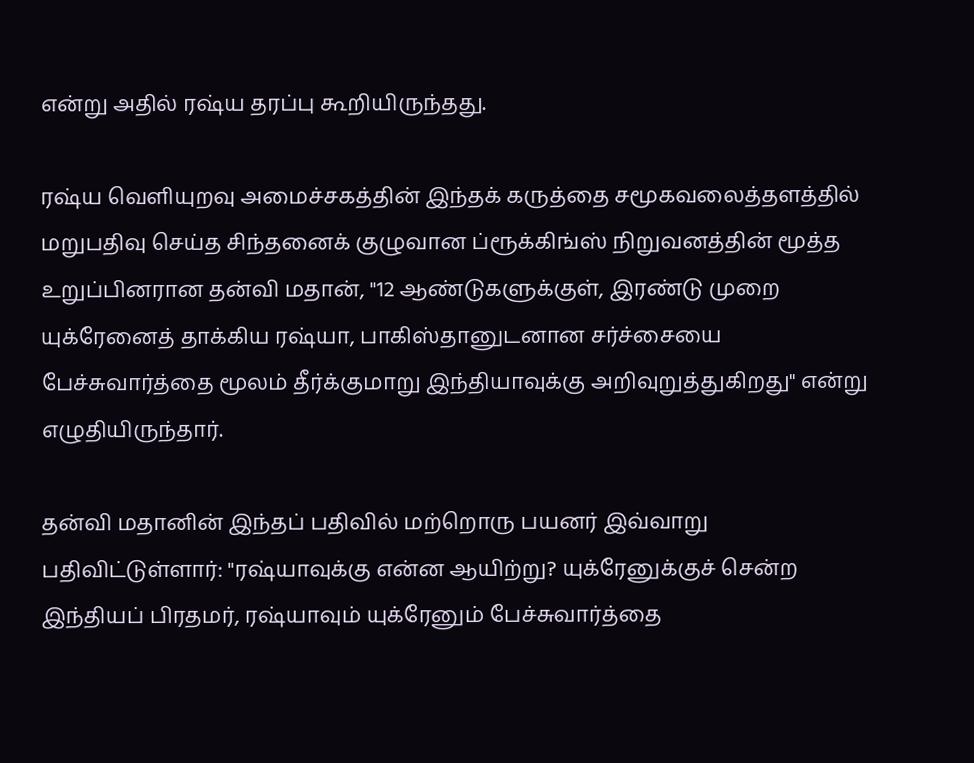என்று அதில் ரஷ்ய தரப்பு கூறியிருந்தது.

ரஷ்ய வெளியுறவு அமைச்சகத்தின் இந்தக் கருத்தை சமூகவலைத்தளத்தில் மறுபதிவு செய்த சிந்தனைக் குழுவான ப்ரூக்கிங்ஸ் நிறுவனத்தின் மூத்த உறுப்பினரான தன்வி மதான், "12 ஆண்டுகளுக்குள், இரண்டு முறை யுக்ரேனைத் தாக்கிய ரஷ்யா, பாகிஸ்தானுடனான சர்ச்சையை பேச்சுவார்த்தை மூலம் தீர்க்குமாறு இந்தியாவுக்கு அறிவுறுத்துகிறது" என்று எழுதியிருந்தார்.

தன்வி மதானின் இந்தப் பதிவில் மற்றொரு பயனர் இவ்வாறு பதிவிட்டுள்ளார்: "ரஷ்யாவுக்கு என்ன ஆயிற்று? யுக்ரேனுக்குச் சென்ற இந்தியப் பிரதமர், ரஷ்யாவும் யுக்ரேனும் பேச்சுவார்த்தை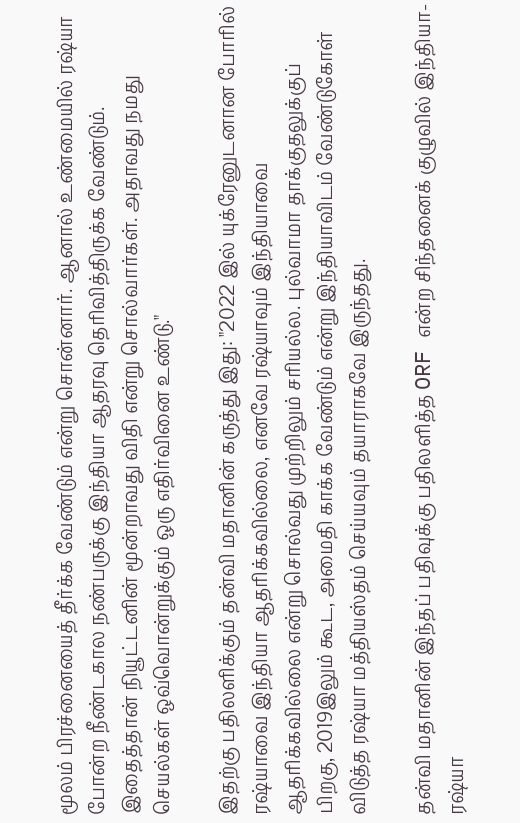மூலம் பிரச்னையைத் தீர்க்க வேண்டும் என்று சொன்னார். ஆனால் உண்மையில் ரஷ்யா போன்ற நீண்டகால நண்பருக்கு இந்தியா ஆதரவு தெரிவித்திருக்க வேண்டும். இதைத்தான் நியூட்டனின் மூன்றாவது விதி என்று சொல்வார்கள். அதாவது நமது செயல்கள் ஒவ்வொன்றுக்கும் ஒரு எதிர்வினை உண்டு."

இதற்கு பதிலளிக்கும் தன்வி மதானின் கருத்து இது: "2022 இல் யுக்ரேனுடனான போரில் ரஷ்யாவை இந்தியா ஆதரிக்கவில்லை, எனவே ரஷ்யாவும் இந்தியாவை ஆதரிக்கவில்லை என்று சொல்வது முற்றிலும் சரியல்ல. புல்வாமா தாக்குதலுக்குப் பிறகு, 2019இலும் கூட, அமைதி காக்க வேண்டும் என்று இந்தியாவிடம் வேண்டுகோள் விடுத்த ரஷ்யா மத்தியஸ்தம் செய்யவும் தயாராகவே இருந்தது.

தன்வி மதானின் இந்தப் பதிவுக்கு பதிலளித்த ORF என்ற சிந்தனைக் குழுவில் இந்தியா-ரஷ்யா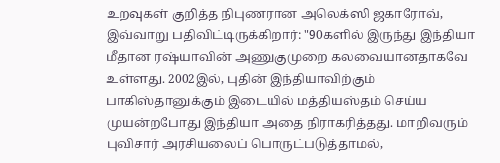உறவுகள் குறித்த நிபுணரான அலெக்ஸி ஜகாரோவ், இவ்வாறு பதிவிட்டிருக்கிறார்: "90களில் இருந்து இந்தியா மீதான ரஷ்யாவின் அணுகுமுறை கலவையானதாகவே உள்ளது. 2002இல், புதின் இந்தியாவிற்கும் பாகிஸ்தானுக்கும் இடையில் மத்தியஸ்தம் செய்ய முயன்றபோது இந்தியா அதை நிராகரித்தது. மாறிவரும் புவிசார் அரசியலைப் பொருட்படுத்தாமல்,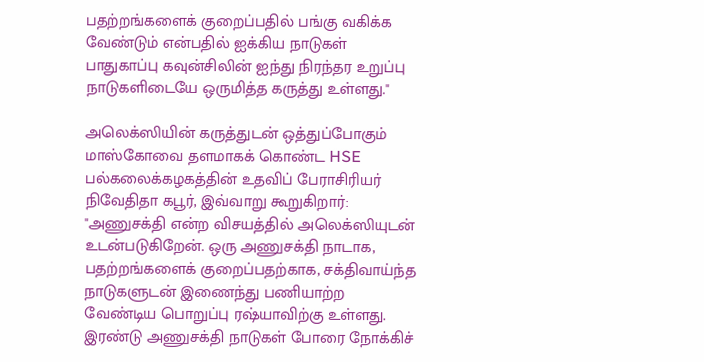பதற்றங்களைக் குறைப்பதில் பங்கு வகிக்க வேண்டும் என்பதில் ஐக்கிய நாடுகள் பாதுகாப்பு கவுன்சிலின் ஐந்து நிரந்தர உறுப்பு நாடுகளிடையே ஒருமித்த கருத்து உள்ளது."

அலெக்ஸியின் கருத்துடன் ஒத்துப்போகும் மாஸ்கோவை தளமாகக் கொண்ட HSE பல்கலைக்கழகத்தின் உதவிப் பேராசிரியர் நிவேதிதா கபூர், இவ்வாறு கூறுகிறார்: "அணுசக்தி என்ற விசயத்தில் அலெக்ஸியுடன் உடன்படுகிறேன். ஒரு அணுசக்தி நாடாக, பதற்றங்களைக் குறைப்பதற்காக, சக்திவாய்ந்த நாடுகளுடன் இணைந்து பணியாற்ற வேண்டிய பொறுப்பு ரஷ்யாவிற்கு உள்ளது. இரண்டு அணுசக்தி நாடுகள் போரை நோக்கிச்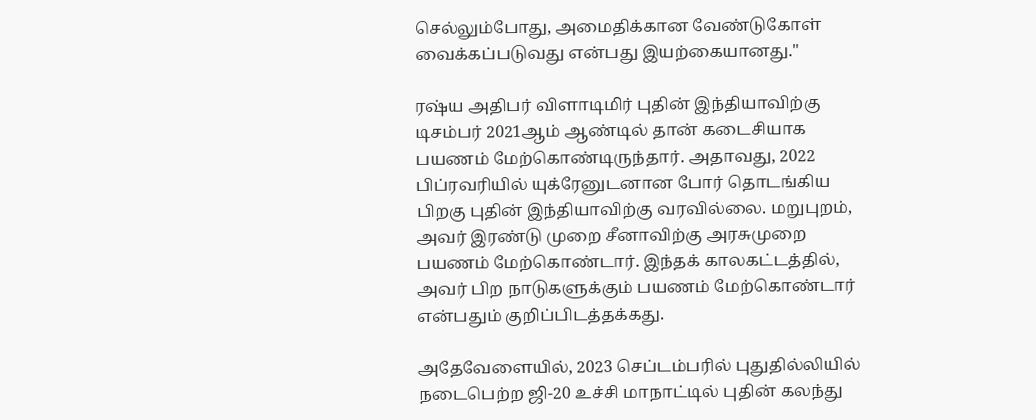செல்லும்போது, அமைதிக்கான வேண்டுகோள் வைக்கப்படுவது என்பது இயற்கையானது."

ரஷ்ய அதிபர் விளாடிமிர் புதின் இந்தியாவிற்கு டிசம்பர் 2021ஆம் ஆண்டில் தான் கடைசியாக பயணம் மேற்கொண்டிருந்தார். அதாவது, 2022 பிப்ரவரியில் யுக்ரேனுடனான போர் தொடங்கிய பிறகு புதின் இந்தியாவிற்கு வரவில்லை. மறுபுறம், அவர் இரண்டு முறை சீனாவிற்கு அரசுமுறை பயணம் மேற்கொண்டார். இந்தக் காலகட்டத்தில், அவர் பிற நாடுகளுக்கும் பயணம் மேற்கொண்டார் என்பதும் குறிப்பிடத்தக்கது.

அதேவேளையில், 2023 செப்டம்பரில் புதுதில்லியில் நடைபெற்ற ஜி-20 உச்சி மாநாட்டில் புதின் கலந்து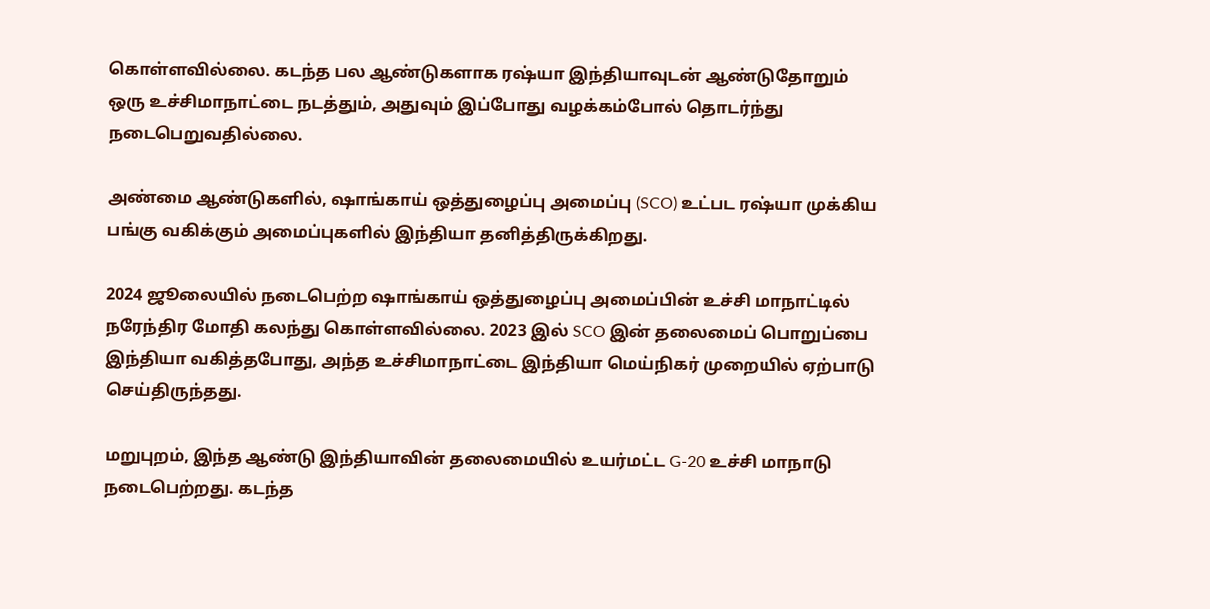கொள்ளவில்லை. கடந்த பல ஆண்டுகளாக ரஷ்யா இந்தியாவுடன் ஆண்டுதோறும் ஒரு உச்சிமாநாட்டை நடத்தும், அதுவும் இப்போது வழக்கம்போல் தொடர்ந்து நடைபெறுவதில்லை.

அண்மை ஆண்டுகளில், ஷாங்காய் ஒத்துழைப்பு அமைப்பு (SCO) உட்பட ரஷ்யா முக்கிய பங்கு வகிக்கும் அமைப்புகளில் இந்தியா தனித்திருக்கிறது.

2024 ஜூலையில் நடைபெற்ற ஷாங்காய் ஒத்துழைப்பு அமைப்பின் உச்சி மாநாட்டில் நரேந்திர மோதி கலந்து கொள்ளவில்லை. 2023 இல் SCO இன் தலைமைப் பொறுப்பை இந்தியா வகித்தபோது, அந்த உச்சிமாநாட்டை இந்தியா மெய்நிகர் முறையில் ஏற்பாடு செய்திருந்தது.

மறுபுறம், இந்த ஆண்டு இந்தியாவின் தலைமையில் உயர்மட்ட G-20 உச்சி மாநாடு நடைபெற்றது. கடந்த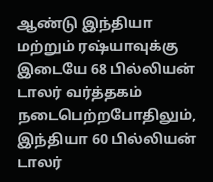ஆண்டு இந்தியா மற்றும் ரஷ்யாவுக்கு இடையே 68 பில்லியன் டாலர் வர்த்தகம் நடைபெற்றபோதிலும், இந்தியா 60 பில்லியன் டாலர்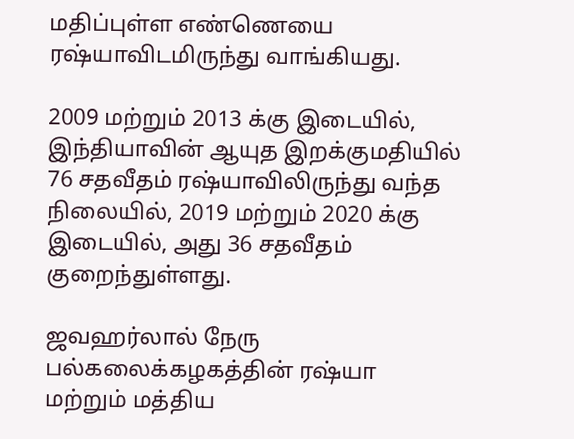மதிப்புள்ள எண்ணெயை ரஷ்யாவிடமிருந்து வாங்கியது.

2009 மற்றும் 2013 க்கு இடையில், இந்தியாவின் ஆயுத இறக்குமதியில் 76 சதவீதம் ரஷ்யாவிலிருந்து வந்த நிலையில், 2019 மற்றும் 2020 க்கு இடையில், அது 36 சதவீதம் குறைந்துள்ளது.

ஜவஹர்லால் நேரு பல்கலைக்கழகத்தின் ரஷ்யா மற்றும் மத்திய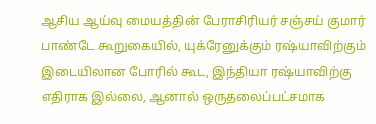ஆசிய ஆய்வு மையத்தின் பேராசிரியர் சஞ்சய் குமார் பாண்டே கூறுகையில், யுக்ரேனுக்கும் ரஷ்யாவிற்கும் இடையிலான போரில் கூட, இந்தியா ரஷ்யாவிற்கு எதிராக இல்லை, ஆனால் ஒருதலைப்பட்சமாக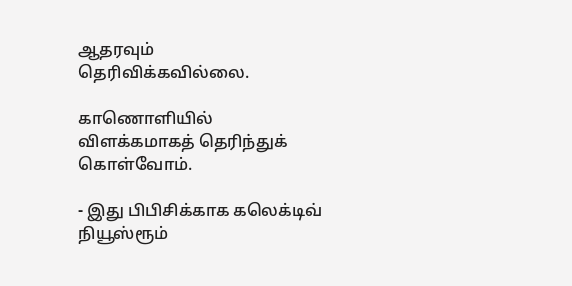ஆதரவும் தெரிவிக்கவில்லை.

காணொளியில் விளக்கமாகத் தெரிந்துக் கொள்வோம்.

- இது பிபிசிக்காக கலெக்டிவ் நியூஸ்ரூம்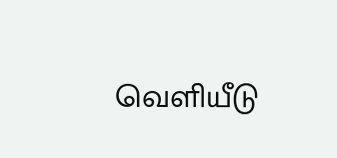வெளியீடு